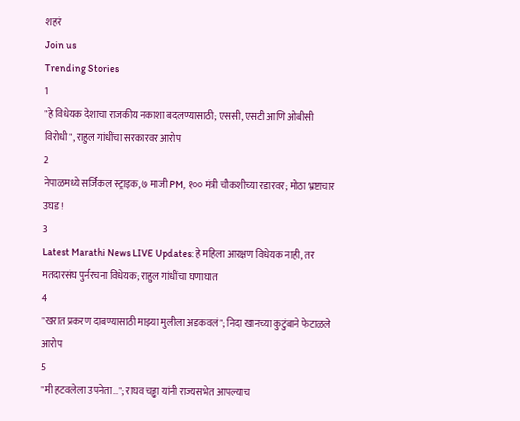शहरं
Join us
Trending Stories
1
"हे विधेयक देशाचा राजकीय नकाशा बदलण्यासाठी; एससी, एसटी आणि ओबीसी विरोधी", राहुल गांधींचा सरकारवर आरोप
2
नेपाळमध्ये सर्जिकल स्ट्राइक, ७ माजी PM, १०० मंत्री चौकशीच्या रडारवर; मोठा भ्रष्टाचार उघड!
3
Latest Marathi News LIVE Updates: हे महिला आरक्षण विधेयक नाही, तर मतदारसंघ पुर्नरचना विधेयक; राहुल गांधींचा घणाघात
4
"खरात प्रकरण दाबण्यासाठी माझ्या मुलीला अडकवलं"; निदा खानच्या कुटुंबाने फेटाळले आरोप
5
"मी हटवलेला उपनेता…"; राघव चड्ढा यांनी राज्यसभेत आपल्याच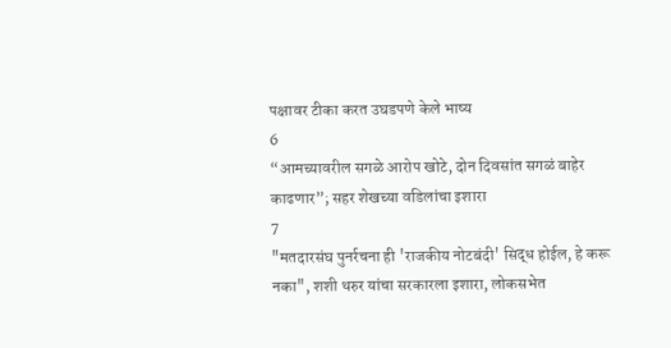पक्षावर टीका करत उघडपणे केले भाष्य
6
“आमच्यावरील सगळे आरोप खोटे, दोन दिवसांत सगळं बाहेर काढणार”; सहर शेखच्या वडिलांचा इशारा
7
"मतदारसंघ पुनर्रचना ही 'राजकीय नोटबंदी' सिद्ध होईल, हे करू नका", शशी थरुर यांचा सरकारला इशारा, लोकसभेत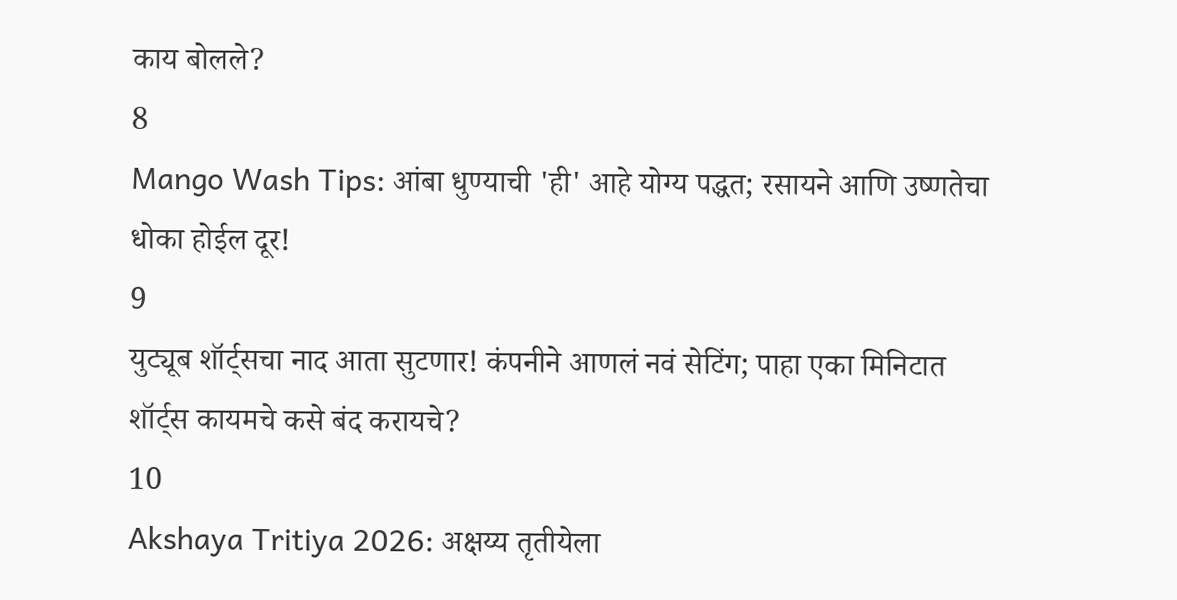काय बोलले?
8
Mango Wash Tips: आंबा धुण्याची 'ही' आहे योग्य पद्धत; रसायने आणि उष्णतेचा धोका होईल दूर!
9
युट्यूब शॉर्ट्सचा नाद आता सुटणार! कंपनीने आणलं नवं सेटिंग; पाहा एका मिनिटात शॉर्ट्स कायमचे कसे बंद करायचे?
10
Akshaya Tritiya 2026: अक्षय्य तृतीयेला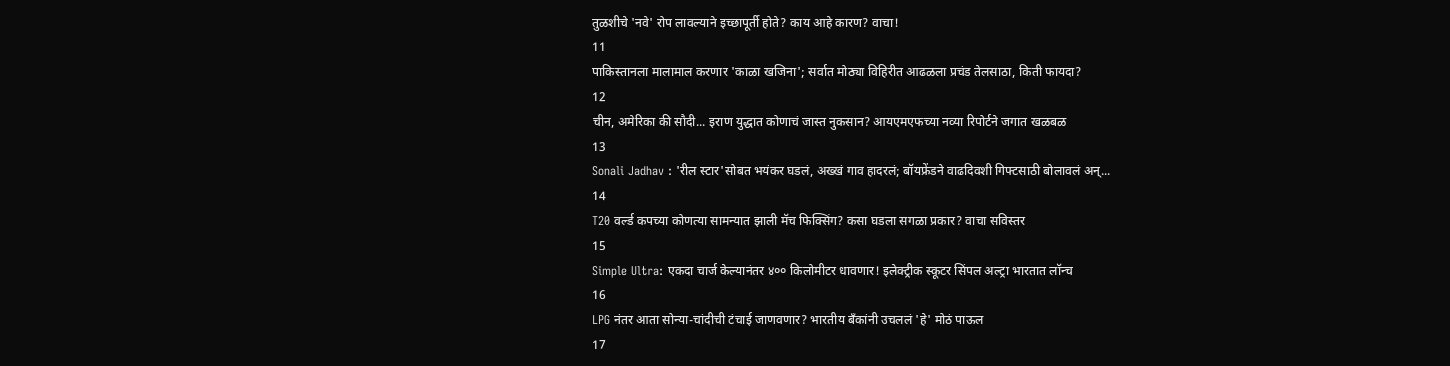तुळशीचे 'नवे' रोप लावल्याने इच्छापूर्ती होते? काय आहे कारण? वाचा!
11
पाकिस्तानला मालामाल करणार 'काळा खजिना'; सर्वात मोठ्या विहिरीत आढळला प्रचंड तेलसाठा, किती फायदा?
12
चीन, अमेरिका की सौदी... इराण युद्धात कोणाचं जास्त नुकसान? आयएमएफच्या नव्या रिपोर्टने जगात खळबळ
13
Sonali Jadhav : 'रील स्टार'सोबत भयंकर घडलं, अख्खं गाव हादरलं; बॉयफ्रेंडने वाढदिवशी गिफ्टसाठी बोलावलं अन्...
14
T20 वर्ल्ड कपच्या कोणत्या सामन्यात झाली मॅच फिक्सिंग? कसा घडला सगळा प्रकार? वाचा सविस्तर
15
Simple Ultra: एकदा चार्ज केल्यानंतर ४०० किलोमीटर धावणार! इलेक्ट्रीक स्कूटर सिंपल अल्ट्रा भारतात लॉन्च
16
LPG नंतर आता सोन्या-चांदीची टंचाई जाणवणार? भारतीय बँकांनी उचललं 'हे' मोठं पाऊल
17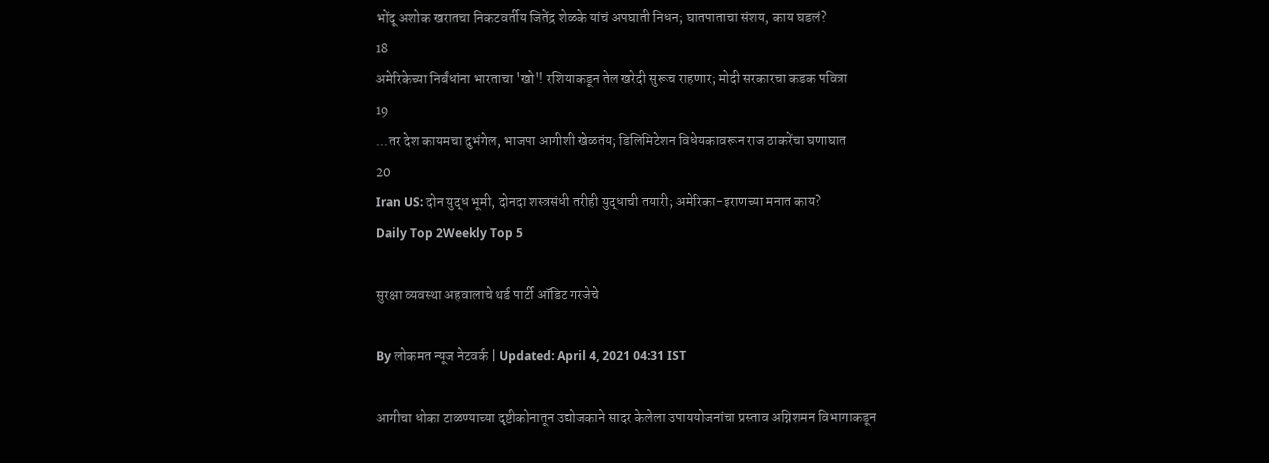भोंदू अशोक खरातचा निकटवर्तीय जितेंद्र शेळके यांचं अपघाती निधन; घातपाताचा संशय, काय घडलं?
18
अमेरिकेच्या निर्बंधांना भारताचा 'खो'! रशियाकडून तेल खरेदी सुरूच राहणार; मोदी सरकारचा कडक पवित्रा
19
...तर देश कायमचा दुभंगेल, भाजपा आगीशी खेळतंय; डिलिमिटेशन विधेयकावरून राज ठाकरेंचा घणाघात
20
Iran US: दोन युद्ध भूमी, दोनदा शस्त्रसंधी तरीही युद्धाची तयारी; अमेरिका-इराणच्या मनात काय?
Daily Top 2Weekly Top 5

सुरक्षा व्यवस्था अहवालाचे थर्ड पार्टी ऑडिट गरजेचे

By लोकमत न्यूज नेटवर्क | Updated: April 4, 2021 04:31 IST

आगीचा धोका टाळण्याच्या दृष्टीकोनातून उद्योजकाने सादर केलेला उपाययोजनांचा प्रस्ताव अग्निशमन विभागाकडून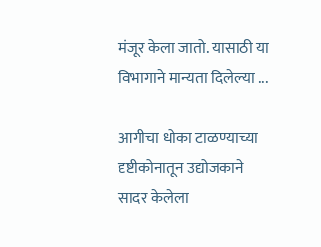मंजूर केला जातो. यासाठी या विभागाने मान्यता दिलेल्या ...

आगीचा धोका टाळण्याच्या दृष्टीकोनातून उद्योजकाने सादर केलेला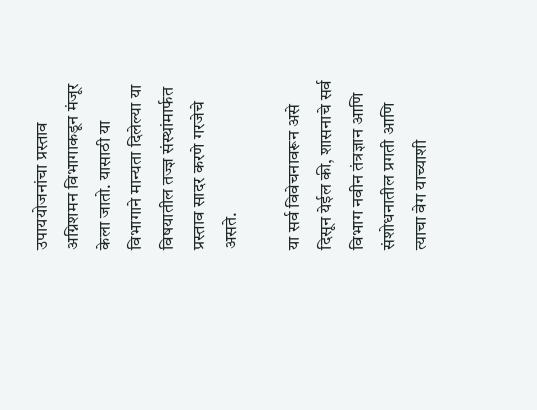उपाययोजनांचा प्रस्ताव अग्निशमन विभागाकडून मंजूर केला जातो. यासाठी या विभागाने मान्यता दिलेल्या या विषयातील तज्ज्ञ संस्थांमार्फत प्रस्ताव सादर करणे गरजेचे असते.

या सर्व विवेचनावरून असे दिसून येईल की, शासनाचे सर्व विभाग नवीन तंत्रज्ञान आणि संशोधनातील प्रगती आणि त्याचा वेग याच्याशी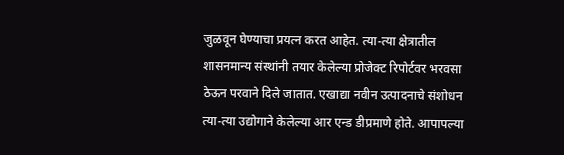जुळवून घेण्याचा प्रयत्न करत आहेत. त्या-त्या क्षेत्रातील शासनमान्य संस्थांनी तयार केलेल्या प्रोजेक्ट रिपोर्टवर भरवसा ठेऊन परवाने दिले जातात. एखाद्या नवीन उत्पादनाचे संशोधन त्या-त्या उद्योगाने केलेल्या आर एन्ड डीप्रमाणे होते. आपापल्या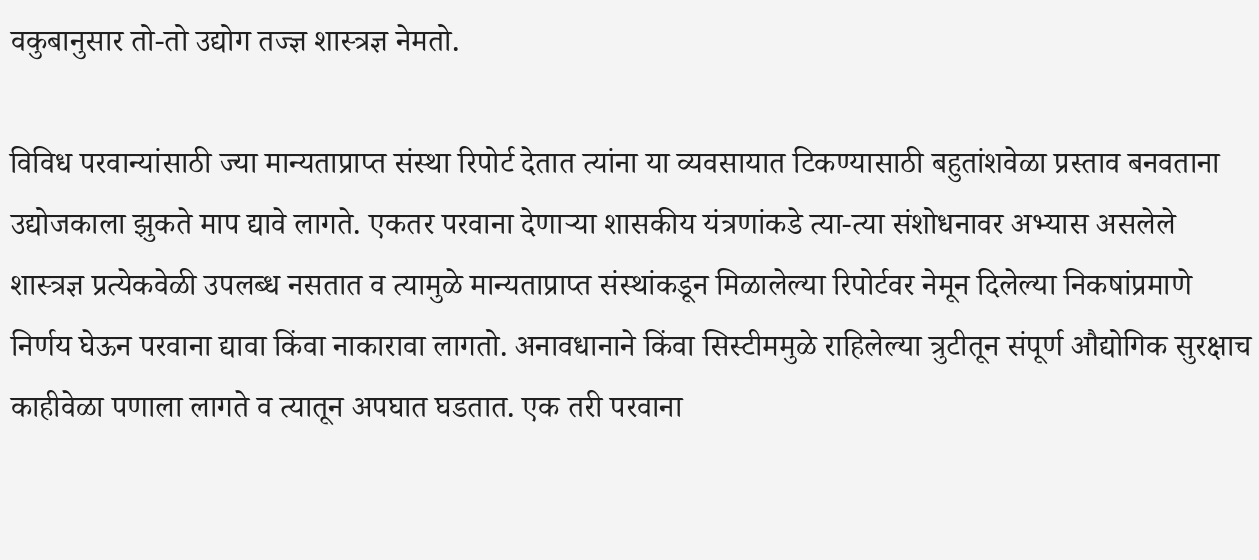वकुबानुसार तो-तो उद्योग तज्ज्ञ शास्त्रज्ञ नेमतो.

विविध परवान्यांसाठी ज्या मान्यताप्राप्त संस्था रिपोर्ट देतात त्यांना या व्यवसायात टिकण्यासाठी बहुतांशवेळा प्रस्ताव बनवताना उद्योजकाला झुकते माप द्यावे लागते. एकतर परवाना देणाऱ्या शासकीय यंत्रणांकडे त्या-त्या संशोधनावर अभ्यास असलेले शास्त्रज्ञ प्रत्येकवेळी उपलब्ध नसतात व त्यामुळे मान्यताप्राप्त संस्थांकडून मिळालेल्या रिपोर्टवर नेमून दिलेल्या निकषांप्रमाणे निर्णय घेऊन परवाना द्यावा किंवा नाकारावा लागतो. अनावधानाने किंवा सिस्टीममुळे राहिलेल्या त्रुटीतून संपूर्ण औद्योगिक सुरक्षाच काहीवेळा पणाला लागते व त्यातून अपघात घडतात. एक तरी परवाना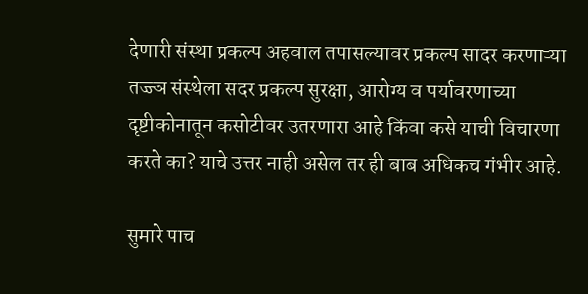देणारी संस्था प्रकल्प अहवाल तपासल्यावर प्रकल्प सादर करणाऱ्या तज्ज्ञ संस्थेला सदर प्रकल्प सुरक्षा, आरोग्य व पर्यावरणाच्या दृष्टीकोनातून कसोटीवर उतरणारा आहे किंवा कसे याची विचारणा करते का? याचे उत्तर नाही असेल तर ही बाब अधिकच गंभीर आहे.

सुमारे पाच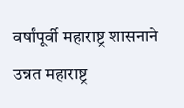वर्षांपूर्वी महाराष्ट्र शासनाने उन्नत महाराष्ट्र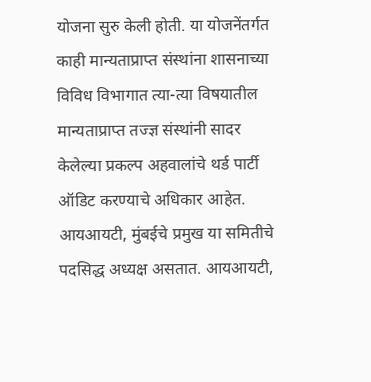योजना सुरु केली होती. या योजनेंतर्गत काही मान्यताप्राप्त संस्थांना शासनाच्या विविध विभागात त्या-त्या विषयातील मान्यताप्राप्त तज्ज्ञ संस्थांनी सादर केलेल्या प्रकल्प अहवालांचे थर्ड पार्टी ऑडिट करण्याचे अधिकार आहेत. आयआयटी, मुंबईचे प्रमुख या समितीचे पदसिद्ध अध्यक्ष असतात. आयआयटी,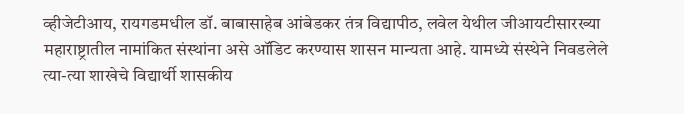व्हीजेटीआय, रायगडमधील डॉ. बाबासाहेब आंबेडकर तंत्र विद्यापीठ, लवेल येथील जीआयटीसारख्या महाराष्ट्रातील नामांकित संस्थांना असे ऑडिट करण्यास शासन मान्यता आहे. यामध्ये संस्थेने निवडलेले त्या-त्या शाखेचे विद्यार्थी शासकीय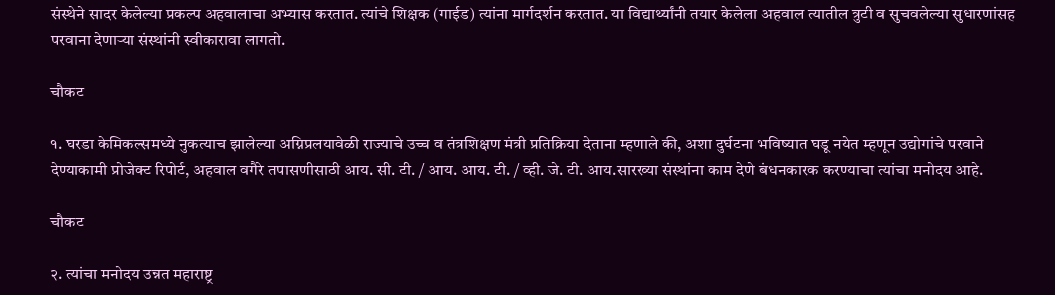संस्थेने सादर केलेल्या प्रकल्प अहवालाचा अभ्यास करतात. त्यांचे शिक्षक (गाईड) त्यांना मार्गदर्शन करतात. या विद्यार्थ्यांनी तयार केलेला अहवाल त्यातील त्रुटी व सुचवलेल्या सुधारणांसह परवाना देणाऱ्या संस्थांनी स्वीकारावा लागतो.

चौकट

१. घरडा केमिकल्समध्ये नुकत्याच झालेल्या अग्निप्रलयावेळी राज्याचे उच्च व तंत्रशिक्षण मंत्री प्रतिक्रिया देताना म्हणाले की, अशा दुर्घटना भविष्यात घडू नयेत म्हणून उद्योगांचे परवाने देण्याकामी प्रोजेक्ट रिपोर्ट, अहवाल वगैरे तपासणीसाठी आय. सी. टी. / आय. आय. टी. / व्ही. जे. टी. आय.सारख्या संस्थांना काम देणे बंधनकारक करण्याचा त्यांचा मनोदय आहे.

चौकट

२. त्यांचा मनोदय उन्नत महाराष्ट्र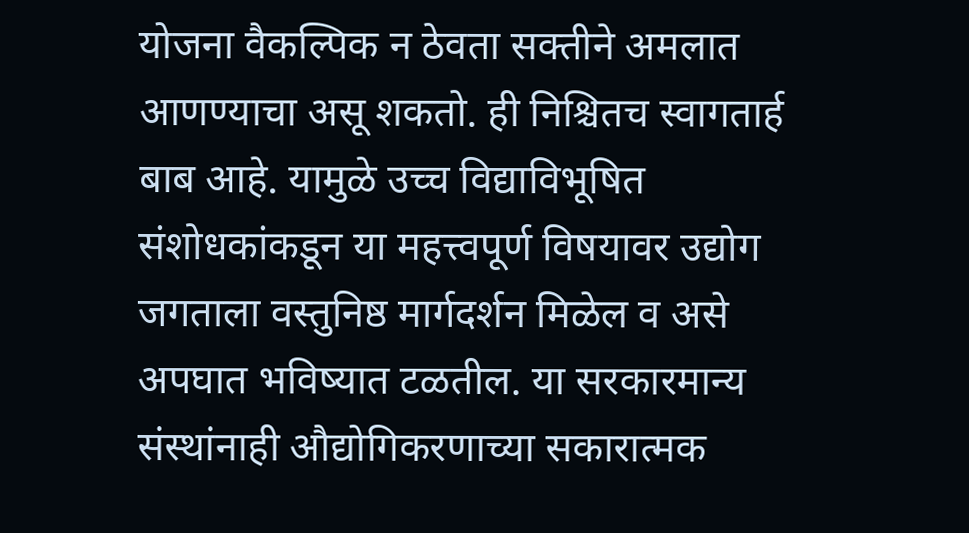योजना वैकल्पिक न ठेवता सक्तीने अमलात आणण्याचा असू शकतो. ही निश्चितच स्वागतार्ह बाब आहे. यामुळे उच्च विद्याविभूषित संशोधकांकडून या महत्त्वपूर्ण विषयावर उद्योग जगताला वस्तुनिष्ठ मार्गदर्शन मिळेल व असे अपघात भविष्यात टळतील. या सरकारमान्य संस्थांनाही औद्योगिकरणाच्या सकारात्मक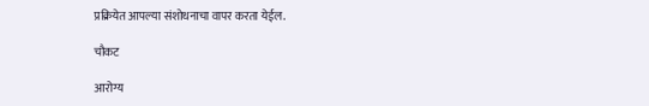प्रक्रियेत आपल्या संशोधनाचा वापर करता येईल.

चौकट

आरोग्य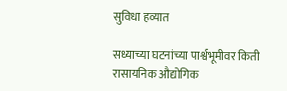सुविधा हव्यात

सध्याच्या घटनांच्या पार्श्वभूमीवर किती रासायनिक औद्योगिक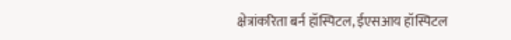क्षेत्रांकरिता बर्न हॉस्पिटल, ईएसआय हॉस्पिटल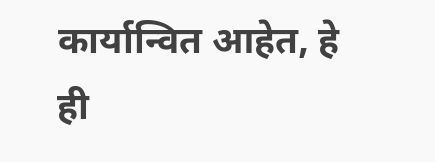कार्यान्वित आहेत, हे ही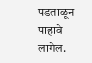पडताळून पाहावे लागेल.